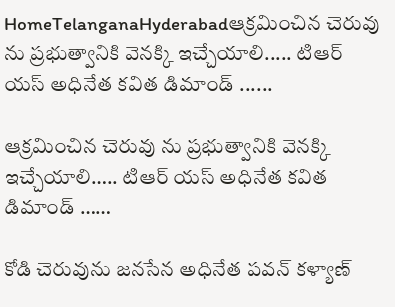HomeTelanganaHyderabadఆక్రమించిన చెరువు ను ప్రభుత్వానికి వెనక్కి ఇచ్చేయాలి..... టిఆర్ యస్ అధినేత కవిత డిమాండ్ ......

ఆక్రమించిన చెరువు ను ప్రభుత్వానికి వెనక్కి ఇచ్చేయాలి….. టిఆర్ యస్ అధినేత కవిత డిమాండ్ ……

కోడి చెరువును జనసేన అధినేత పవన్ కళ్యాణ్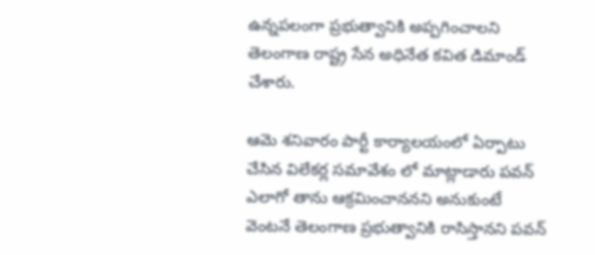ఉన్నపలంగా ప్రభుత్వానికి అప్పగించాలని తెలంగాణ రాష్ట్ర సేన అధినేత కవిత డిమాండ్ చేశారు.

ఆమె శనివారం పార్టీ కార్యాలయంలో ఏర్పాటు చేసిన విలేకర్ల సమావేశం లో మాట్లాడారు పవన్ ఎలాగో తాను ఆక్రమించాననని అనుకుంటే వెంటనే తెలంగాణ ప్రభుత్వానికి రాసిస్తానని పవన్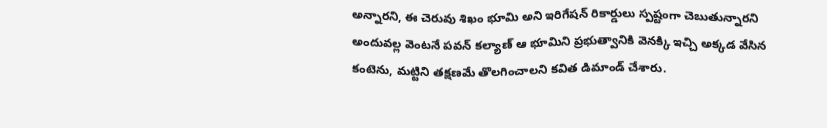అన్నారని, ఈ చెరువు శిఖం భూమి అని ఇరిగేషన్ రికార్డులు స్పష్టంగా చెబుతున్నారని అందువల్ల వెంటనే పవన్ కల్యాణ్ ఆ భూమిని ప్రభుత్వానికి వెనక్కి ఇచ్చి అక్కడ వేసిన కంటెను, మట్టిని తక్షణమే తొలగించాలని కవిత డిమాండ్ చేశారు.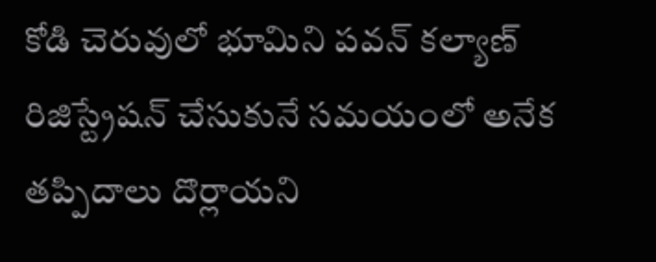కోడి చెరువులో భూమిని పవన్ కల్యాణ్ రిజిస్ట్రేషన్ చేసుకునే సమయంలో అనేక తప్పిదాలు దొర్లాయని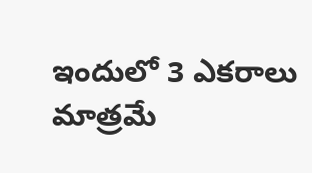ఇందులో 3 ఎకరాలు మాత్రమే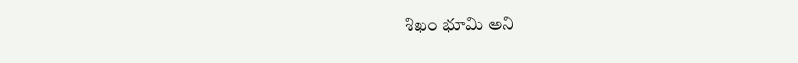శిఖం భూమి అని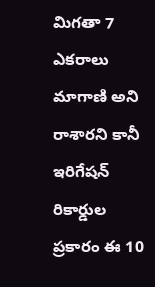మిగతా 7 ఎకరాలు మాగాణి అని రాశారని కానీ ఇరిగేషన్ రికార్డుల ప్రకారం ఈ 10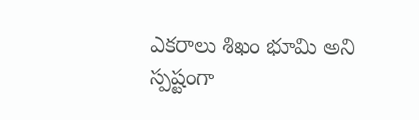ఎకరాలు శిఖం భూమి అని స్పష్టంగా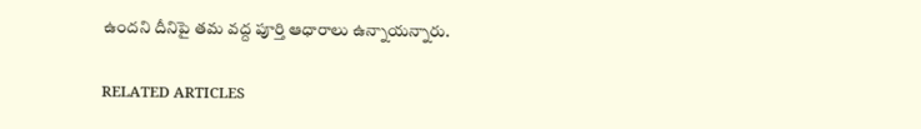ఉందని దీనిపై తమ వద్ద పూర్తి ఆధారాలు ఉన్నాయన్నారు.

RELATED ARTICLES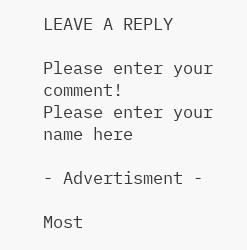LEAVE A REPLY

Please enter your comment!
Please enter your name here

- Advertisment -

Most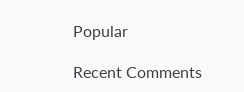Popular

Recent Comments